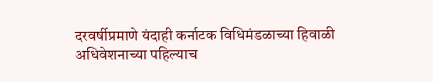दरवर्षीप्रमाणे यंदाही कर्नाटक विधिमंडळाच्या हिवाळी अधिवेशनाच्या पहिल्याच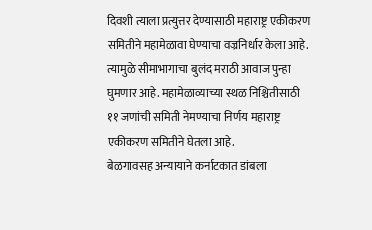दिवशी त्याला प्रत्युत्तर देण्यासाठी महाराष्ट्र एकीकरण समितीने महामेळावा घेण्याचा वज्रनिर्धार केला आहे. त्यामुळे सीमाभागाचा बुलंद मराठी आवाज पुन्हा घुमणार आहे. महामेळाव्याच्या स्थळ निश्चितीसाठी ११ जणांची समिती नेमण्याचा निर्णय महाराष्ट्र एकीकरण समितीने घेतला आहे.
बेळगावसह अन्यायाने कर्नाटकात डांबला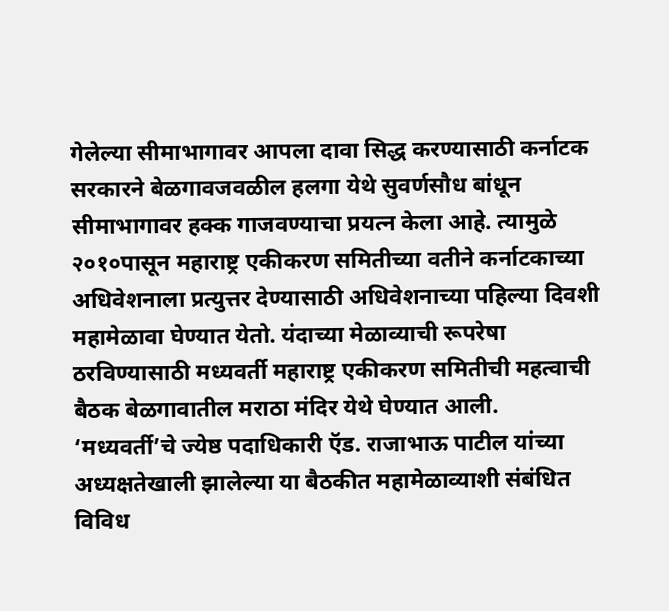गेलेल्या सीमाभागावर आपला दावा सिद्ध करण्यासाठी कर्नाटक सरकारने बेळगावजवळील हलगा येथे सुवर्णसौध बांधून सीमाभागावर हक्क गाजवण्याचा प्रयत्न केला आहे. त्यामुळे २०१०पासून महाराष्ट्र एकीकरण समितीच्या वतीने कर्नाटकाच्या अधिवेशनाला प्रत्युत्तर देण्यासाठी अधिवेशनाच्या पहिल्या दिवशी महामेळावा घेण्यात येतो. यंदाच्या मेळाव्याची रूपरेषा ठरविण्यासाठी मध्यवर्ती महाराष्ट्र एकीकरण समितीची महत्वाची बैठक बेळगावातील मराठा मंदिर येथे घेण्यात आली.
‘मध्यवर्ती’चे ज्येष्ठ पदाधिकारी ऍड. राजाभाऊ पाटील यांच्या अध्यक्षतेखाली झालेल्या या बैठकीत महामेळाव्याशी संबंधित विविध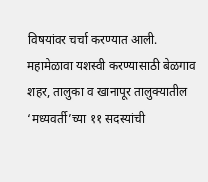विषयांवर चर्चा करण्यात आली. महामेळावा यशस्वी करण्यासाठी बेळगाव शहर, तालुका व खानापूर तालुक्यातील ‘मध्यवर्ती’च्या ११ सदस्यांची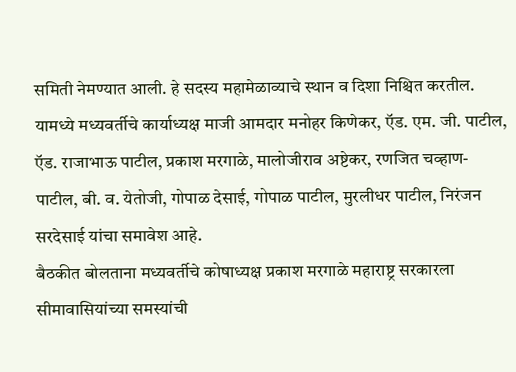समिती नेमण्यात आली. हे सदस्य महामेळाव्याचे स्थान व दिशा निश्चित करतील. यामध्ये मध्यवर्तीचे कार्याध्यक्ष माजी आमदार मनोहर किणेकर, ऍड. एम. जी. पाटील, ऍड. राजाभाऊ पाटील, प्रकाश मरगाळे, मालोजीराव अष्टेकर, रणजित चव्हाण-पाटील, बी. व. येतोजी, गोपाळ देसाई, गोपाळ पाटील, मुरलीधर पाटील, निरंजन सरदेसाई यांचा समावेश आहे.
बैठकीत बोलताना मध्यवर्तीचे कोषाध्यक्ष प्रकाश मरगाळे महाराष्ट्र सरकारला सीमावासियांच्या समस्यांची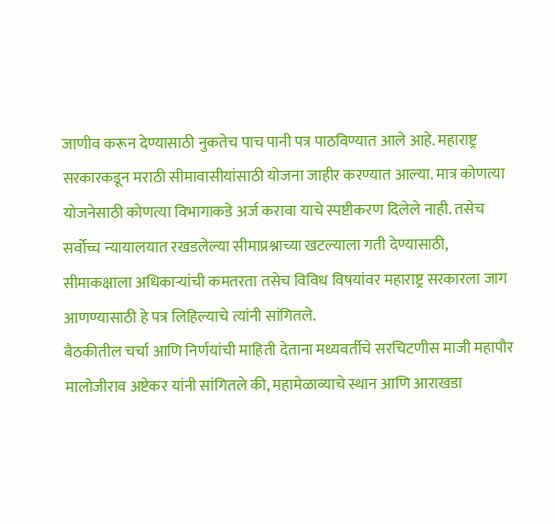जाणीव करून देण्यासाठी नुकतेच पाच पानी पत्र पाठविण्यात आले आहे. महाराष्ट्र सरकारकडून मराठी सीमावासीयांसाठी योजना जाहीर करण्यात आल्या. मात्र कोणत्या योजनेसाठी कोणत्या विभागाकडे अर्ज करावा याचे स्पष्टीकरण दिलेले नाही. तसेच सर्वोच्च न्यायालयात रखडलेल्या सीमाप्रश्नाच्या खटल्याला गती देण्यासाठी, सीमाकक्षाला अधिकाऱ्यांची कमतरता तसेच विविध विषयांवर महाराष्ट्र सरकारला जाग आणण्यासाठी हे पत्र लिहिल्याचे त्यांनी सांगितले.
बैठकीतील चर्चा आणि निर्णयांची माहिती देताना मध्यवर्तीचे सरचिटणीस माजी महापौर मालोजीराव अष्टेकर यांनी सांगितले की, महामेळाव्याचे स्थान आणि आराखडा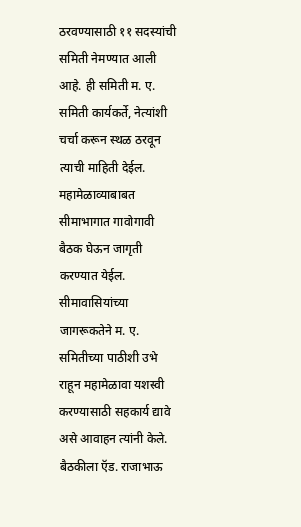ठरवण्यासाठी ११ सदस्यांची समिती नेमण्यात आली आहे. ही समिती म. ए. समिती कार्यकर्ते, नेत्यांशी चर्चा करून स्थळ ठरवून त्याची माहिती देईल. महामेळाव्याबाबत सीमाभागात गावोगावी बैठक घेऊन जागृती करण्यात येईल. सीमावासियांच्या जागरूकतेने म. ए. समितीच्या पाठीशी उभे राहून महामेळावा यशस्वी करण्यासाठी सहकार्य द्यावे असे आवाहन त्यांनी केले.
बैठकीला ऍड. राजाभाऊ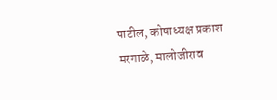पाटील, कोषाध्यक्ष प्रकाश मरगाळे, मालोजीराव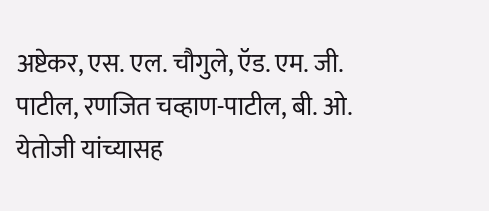अष्टेकर, एस. एल. चौगुले, ऍड. एम. जी. पाटील, रणजित चव्हाण-पाटील, बी. ओ. येतोजी यांच्यासह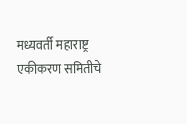मध्यवर्ती महाराष्ट्र एकीकरण समितीचे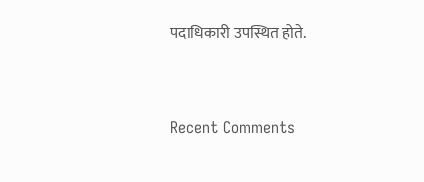पदाधिकारी उपस्थित होते.


Recent Comments